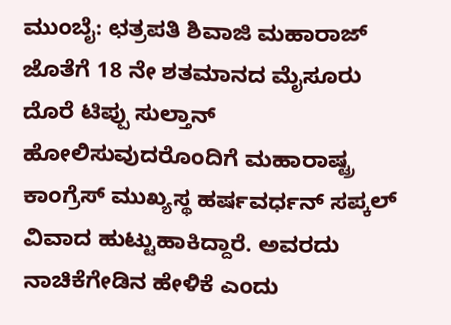ಮುಂಬೈ: ಛತ್ರಪತಿ ಶಿವಾಜಿ ಮಹಾರಾಜ್ ಜೊತೆಗೆ 18 ನೇ ಶತಮಾನದ ಮೈಸೂರು ದೊರೆ ಟಿಪ್ಪು ಸುಲ್ತಾನ್ ಹೋಲಿಸುವುದರೊಂದಿಗೆ ಮಹಾರಾಷ್ಟ್ರ ಕಾಂಗ್ರೆಸ್ ಮುಖ್ಯಸ್ಥ ಹರ್ಷವರ್ಧನ್ ಸಪ್ಕಲ್ ವಿವಾದ ಹುಟ್ಟುಹಾಕಿದ್ದಾರೆ. ಅವರದು ನಾಚಿಕೆಗೇಡಿನ ಹೇಳಿಕೆ ಎಂದು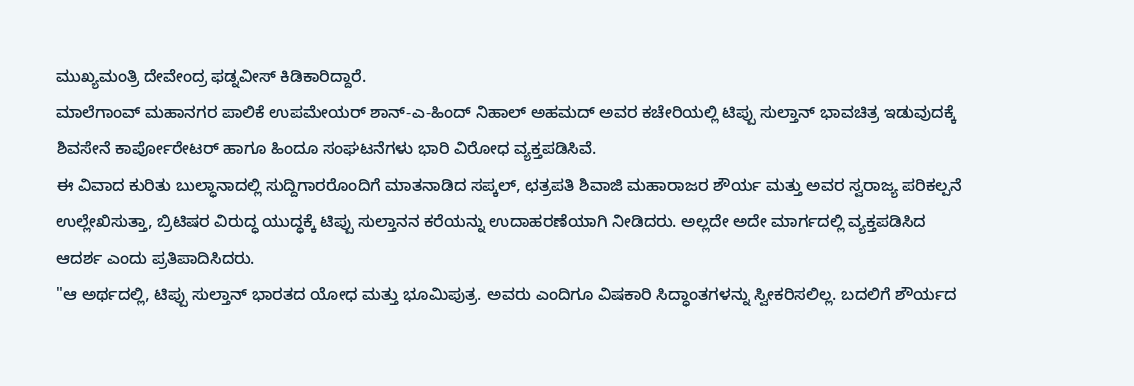ಮುಖ್ಯಮಂತ್ರಿ ದೇವೇಂದ್ರ ಫಡ್ನವೀಸ್ ಕಿಡಿಕಾರಿದ್ದಾರೆ.
ಮಾಲೆಗಾಂವ್ ಮಹಾನಗರ ಪಾಲಿಕೆ ಉಪಮೇಯರ್ ಶಾನ್-ಎ-ಹಿಂದ್ ನಿಹಾಲ್ ಅಹಮದ್ ಅವರ ಕಚೇರಿಯಲ್ಲಿ ಟಿಪ್ಪು ಸುಲ್ತಾನ್ ಭಾವಚಿತ್ರ ಇಡುವುದಕ್ಕೆ ಶಿವಸೇನೆ ಕಾರ್ಪೋರೇಟರ್ ಹಾಗೂ ಹಿಂದೂ ಸಂಘಟನೆಗಳು ಭಾರಿ ವಿರೋಧ ವ್ಯಕ್ತಪಡಿಸಿವೆ.
ಈ ವಿವಾದ ಕುರಿತು ಬುಲ್ಧಾನಾದಲ್ಲಿ ಸುದ್ದಿಗಾರರೊಂದಿಗೆ ಮಾತನಾಡಿದ ಸಪ್ಕಲ್, ಛತ್ರಪತಿ ಶಿವಾಜಿ ಮಹಾರಾಜರ ಶೌರ್ಯ ಮತ್ತು ಅವರ ಸ್ವರಾಜ್ಯ ಪರಿಕಲ್ಪನೆ ಉಲ್ಲೇಖಿಸುತ್ತಾ, ಬ್ರಿಟಿಷರ ವಿರುದ್ಧ ಯುದ್ಧಕ್ಕೆ ಟಿಪ್ಪು ಸುಲ್ತಾನನ ಕರೆಯನ್ನು ಉದಾಹರಣೆಯಾಗಿ ನೀಡಿದರು. ಅಲ್ಲದೇ ಅದೇ ಮಾರ್ಗದಲ್ಲಿ ವ್ಯಕ್ತಪಡಿಸಿದ ಆದರ್ಶ ಎಂದು ಪ್ರತಿಪಾದಿಸಿದರು.
"ಆ ಅರ್ಥದಲ್ಲಿ, ಟಿಪ್ಪು ಸುಲ್ತಾನ್ ಭಾರತದ ಯೋಧ ಮತ್ತು ಭೂಮಿಪುತ್ರ. ಅವರು ಎಂದಿಗೂ ವಿಷಕಾರಿ ಸಿದ್ಧಾಂತಗಳನ್ನು ಸ್ವೀಕರಿಸಲಿಲ್ಲ. ಬದಲಿಗೆ ಶೌರ್ಯದ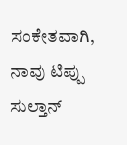ಸಂಕೇತವಾಗಿ, ನಾವು ಟಿಪ್ಪು ಸುಲ್ತಾನ್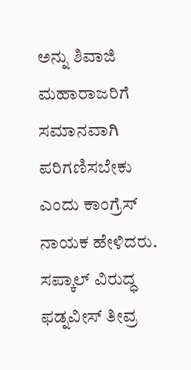ಅನ್ನು ಶಿವಾಜಿ ಮಹಾರಾಜರಿಗೆ ಸಮಾನವಾಗಿ ಪರಿಗಣಿಸಬೇಕು ಎಂದು ಕಾಂಗ್ರೆಸ್ ನಾಯಕ ಹೇಳಿದರು.
ಸಪ್ಕಾಲ್ ವಿರುದ್ಧ ಫಡ್ನವೀಸ್ ತೀವ್ರ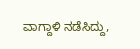ವಾಗ್ದಾಳಿ ನಡೆಸಿದ್ದು,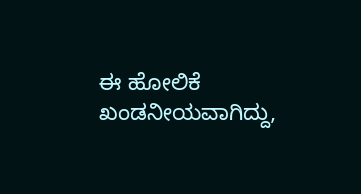ಈ ಹೋಲಿಕೆ ಖಂಡನೀಯವಾಗಿದ್ದು,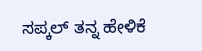ಸಪ್ಕಲ್ ತನ್ನ ಹೇಳಿಕೆ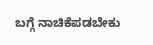ಬಗ್ಗೆ ನಾಚಿಕೆಪಡಬೇಕು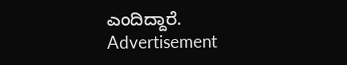ಎಂದಿದ್ದಾರೆ.
Advertisement